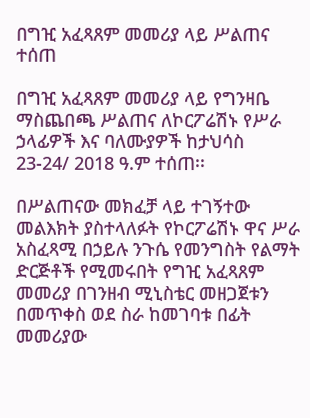በግዢ አፈጻጸም መመሪያ ላይ ሥልጠና ተሰጠ

በግዢ አፈጻጸም መመሪያ ላይ የግንዛቤ ማስጨበጫ ሥልጠና ለኮርፖሬሽኑ የሥራ ኃላፊዎች እና ባለሙያዎች ከታህሳስ 23-24/ 2018 ዓ.ም ተሰጠ፡፡

በሥልጠናው መክፈቻ ላይ ተገኝተው መልእክት ያስተላለፉት የኮርፖሬሽኑ ዋና ሥራ አስፈጻሚ በኃይሉ ንጉሴ የመንግስት የልማት ድርጅቶች የሚመሩበት የግዢ አፈጻጸም መመሪያ በገንዘብ ሚኒስቴር መዘጋጀቱን በመጥቀስ ወደ ስራ ከመገባቱ በፊት መመሪያው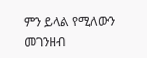ምን ይላል የሚለውን መገንዘብ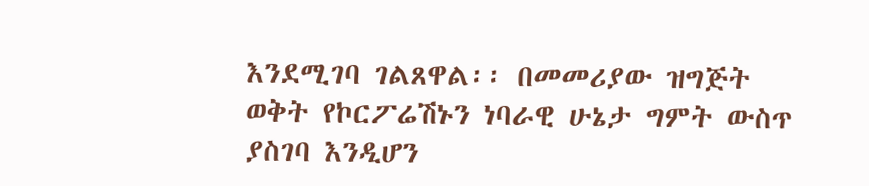እንደሚገባ ገልጸዋል፡፡ በመመሪያው ዝግጅት ወቅት የኮርፖሬሽኑን ነባራዊ ሁኔታ ግምት ውስጥ ያስገባ እንዲሆን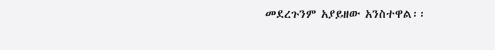መደረጉንም አያይዘው አንስተዋል፡፡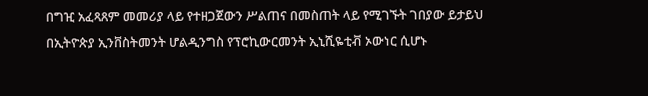በግዢ አፈጻጸም መመሪያ ላይ የተዘጋጀውን ሥልጠና በመስጠት ላይ የሚገኙት ገበያው ይታይህ በኢትዮጵያ ኢንቨስትመንት ሆልዲንግስ የፕሮኪውርመንት ኢኒሺዬቲቭ ኦውነር ሲሆኑ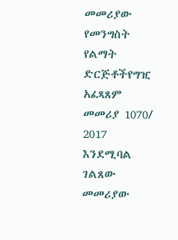መመሪያው የመንግስት የልማት ድርጅቶችየግዢ አፈጻጸም መመሪያ 1070/ 2017 እንደሚባል ገልጸው መመሪያው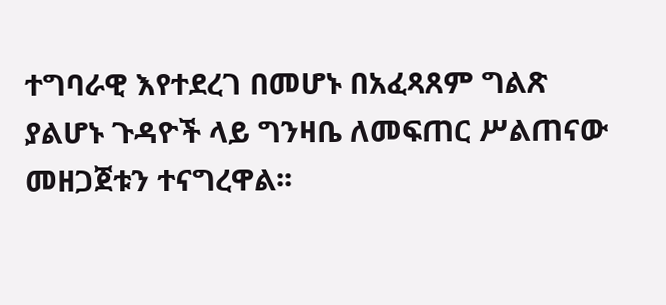ተግባራዊ እየተደረገ በመሆኑ በአፈጻጸም ግልጽ ያልሆኑ ጉዳዮች ላይ ግንዛቤ ለመፍጠር ሥልጠናው መዘጋጀቱን ተናግረዋል፡፡